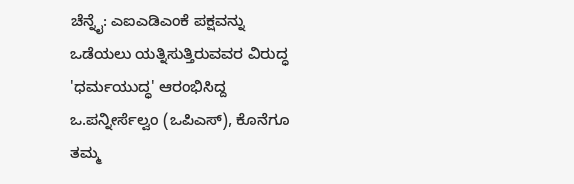ಚೆನ್ನೈ: ಎಐಎಡಿಎಂಕೆ ಪಕ್ಷವನ್ನು ಒಡೆಯಲು ಯತ್ನಿಸುತ್ತಿರುವವರ ವಿರುದ್ಧ 'ಧರ್ಮಯುದ್ಧ' ಆರಂಭಿಸಿದ್ದ ಒ.ಪನ್ನೀರ್ಸೆಲ್ವಂ (ಒಪಿಎಸ್), ಕೊನೆಗೂ ತಮ್ಮ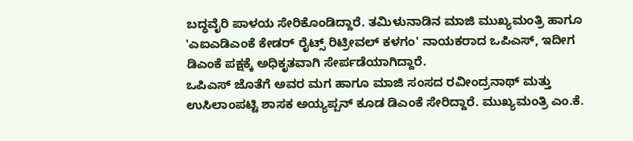ಬದ್ಧವೈರಿ ಪಾಳಯ ಸೇರಿಕೊಂಡಿದ್ದಾರೆ. ತಮಿಳುನಾಡಿನ ಮಾಜಿ ಮುಖ್ಯಮಂತ್ರಿ ಹಾಗೂ 'ಎಐಎಡಿಎಂಕೆ ಕೇಡರ್ ರೈಟ್ಸ್ ರಿಟ್ರೀವಲ್ ಕಳಗಂ' ನಾಯಕರಾದ ಒಪಿಎಸ್, ಇದೀಗ ಡಿಎಂಕೆ ಪಕ್ಷಕ್ಕೆ ಅಧಿಕೃತವಾಗಿ ಸೇರ್ಪಡೆಯಾಗಿದ್ದಾರೆ.
ಒಪಿಎಸ್ ಜೊತೆಗೆ ಅವರ ಮಗ ಹಾಗೂ ಮಾಜಿ ಸಂಸದ ರವೀಂದ್ರನಾಥ್ ಮತ್ತು ಉಸಿಲಾಂಪಟ್ಟಿ ಶಾಸಕ ಅಯ್ಯಪ್ಪನ್ ಕೂಡ ಡಿಎಂಕೆ ಸೇರಿದ್ದಾರೆ. ಮುಖ್ಯಮಂತ್ರಿ ಎಂ.ಕೆ.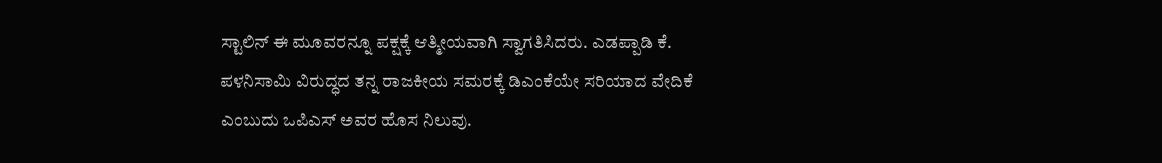ಸ್ಟಾಲಿನ್ ಈ ಮೂವರನ್ನೂ ಪಕ್ಷಕ್ಕೆ ಆತ್ಮೀಯವಾಗಿ ಸ್ವಾಗತಿಸಿದರು. ಎಡಪ್ಪಾಡಿ ಕೆ. ಪಳನಿಸಾಮಿ ವಿರುದ್ಧದ ತನ್ನ ರಾಜಕೀಯ ಸಮರಕ್ಕೆ ಡಿಎಂಕೆಯೇ ಸರಿಯಾದ ವೇದಿಕೆ ಎಂಬುದು ಒಪಿಎಸ್ ಅವರ ಹೊಸ ನಿಲುವು.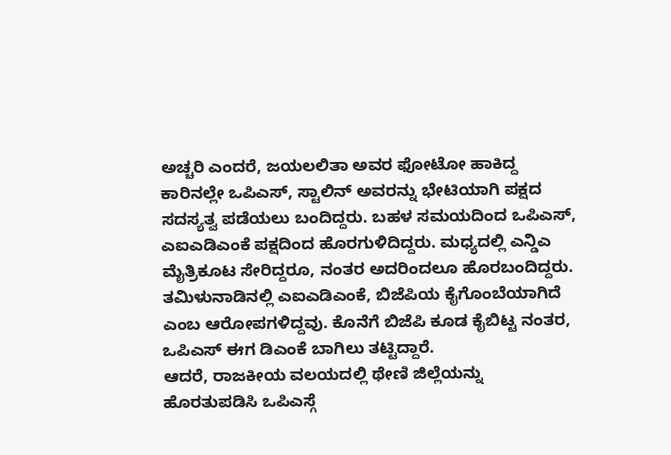ಅಚ್ಚರಿ ಎಂದರೆ, ಜಯಲಲಿತಾ ಅವರ ಫೋಟೋ ಹಾಕಿದ್ದ ಕಾರಿನಲ್ಲೇ ಒಪಿಎಸ್, ಸ್ಟಾಲಿನ್ ಅವರನ್ನು ಭೇಟಿಯಾಗಿ ಪಕ್ಷದ ಸದಸ್ಯತ್ವ ಪಡೆಯಲು ಬಂದಿದ್ದರು. ಬಹಳ ಸಮಯದಿಂದ ಒಪಿಎಸ್, ಎಐಎಡಿಎಂಕೆ ಪಕ್ಷದಿಂದ ಹೊರಗುಳಿದಿದ್ದರು. ಮಧ್ಯದಲ್ಲಿ ಎನ್ಡಿಎ ಮೈತ್ರಿಕೂಟ ಸೇರಿದ್ದರೂ, ನಂತರ ಅದರಿಂದಲೂ ಹೊರಬಂದಿದ್ದರು. ತಮಿಳುನಾಡಿನಲ್ಲಿ ಎಐಎಡಿಎಂಕೆ, ಬಿಜೆಪಿಯ ಕೈಗೊಂಬೆಯಾಗಿದೆ ಎಂಬ ಆರೋಪಗಳಿದ್ದವು. ಕೊನೆಗೆ ಬಿಜೆಪಿ ಕೂಡ ಕೈಬಿಟ್ಟ ನಂತರ, ಒಪಿಎಸ್ ಈಗ ಡಿಎಂಕೆ ಬಾಗಿಲು ತಟ್ಟಿದ್ದಾರೆ.
ಆದರೆ, ರಾಜಕೀಯ ವಲಯದಲ್ಲಿ ಥೇಣಿ ಜಿಲ್ಲೆಯನ್ನು ಹೊರತುಪಡಿಸಿ ಒಪಿಎಸ್ಗೆ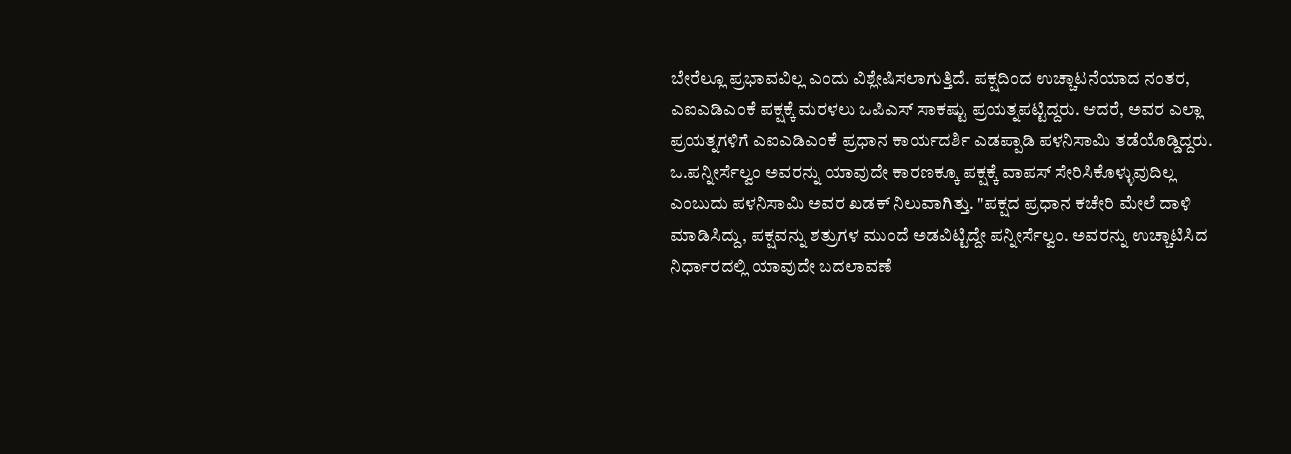ಬೇರೆಲ್ಲೂ ಪ್ರಭಾವವಿಲ್ಲ ಎಂದು ವಿಶ್ಲೇಷಿಸಲಾಗುತ್ತಿದೆ. ಪಕ್ಷದಿಂದ ಉಚ್ಚಾಟನೆಯಾದ ನಂತರ, ಎಐಎಡಿಎಂಕೆ ಪಕ್ಷಕ್ಕೆ ಮರಳಲು ಒಪಿಎಸ್ ಸಾಕಷ್ಟು ಪ್ರಯತ್ನಪಟ್ಟಿದ್ದರು. ಆದರೆ, ಅವರ ಎಲ್ಲಾ ಪ್ರಯತ್ನಗಳಿಗೆ ಎಐಎಡಿಎಂಕೆ ಪ್ರಧಾನ ಕಾರ್ಯದರ್ಶಿ ಎಡಪ್ಪಾಡಿ ಪಳನಿಸಾಮಿ ತಡೆಯೊಡ್ಡಿದ್ದರು.
ಒ.ಪನ್ನೀರ್ಸೆಲ್ವಂ ಅವರನ್ನು ಯಾವುದೇ ಕಾರಣಕ್ಕೂ ಪಕ್ಷಕ್ಕೆ ವಾಪಸ್ ಸೇರಿಸಿಕೊಳ್ಳುವುದಿಲ್ಲ ಎಂಬುದು ಪಳನಿಸಾಮಿ ಅವರ ಖಡಕ್ ನಿಲುವಾಗಿತ್ತು. "ಪಕ್ಷದ ಪ್ರಧಾನ ಕಚೇರಿ ಮೇಲೆ ದಾಳಿ ಮಾಡಿಸಿದ್ದು, ಪಕ್ಷವನ್ನು ಶತ್ರುಗಳ ಮುಂದೆ ಅಡವಿಟ್ಟಿದ್ದೇ ಪನ್ನೀರ್ಸೆಲ್ವಂ. ಅವರನ್ನು ಉಚ್ಚಾಟಿಸಿದ ನಿರ್ಧಾರದಲ್ಲಿ ಯಾವುದೇ ಬದಲಾವಣೆ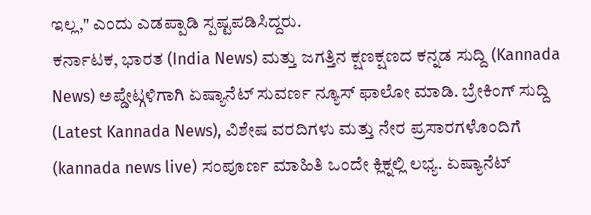ಇಲ್ಲ," ಎಂದು ಎಡಪ್ಪಾಡಿ ಸ್ಪಷ್ಟಪಡಿಸಿದ್ದರು.
ಕರ್ನಾಟಕ, ಭಾರತ (India News) ಮತ್ತು ಜಗತ್ತಿನ ಕ್ಷಣಕ್ಷಣದ ಕನ್ನಡ ಸುದ್ದಿ (Kannada News) ಅಪ್ಡೇಟ್ಗಳಿಗಾಗಿ ಏಷ್ಯಾನೆಟ್ ಸುವರ್ಣ ನ್ಯೂಸ್ ಫಾಲೋ ಮಾಡಿ. ಬ್ರೇಕಿಂಗ್ ಸುದ್ದಿ (Latest Kannada News), ವಿಶೇಷ ವರದಿಗಳು ಮತ್ತು ನೇರ ಪ್ರಸಾರಗಳೊಂದಿಗೆ (kannada news live) ಸಂಪೂರ್ಣ ಮಾಹಿತಿ ಒಂದೇ ಕ್ಲಿಕ್ನಲ್ಲಿ ಲಭ್ಯ. ಏಷ್ಯಾನೆಟ್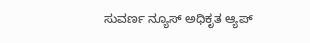ಸುವರ್ಣ ನ್ಯೂಸ್ ಅಧಿಕೃತ ಆ್ಯಪ್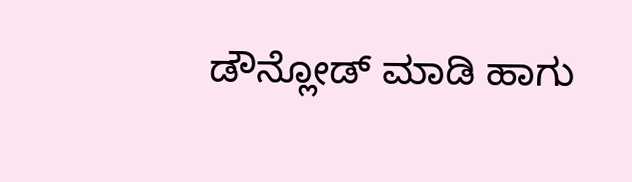ಡೌನ್ಲೋಡ್ ಮಾಡಿ ಹಾಗು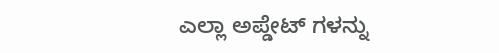ಎಲ್ಲಾ ಅಪ್ಡೇಟ್ ಗಳನ್ನು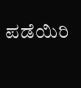ಪಡೆಯಿರಿ